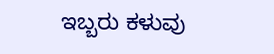ಇಬ್ಬರು ಕಳುವು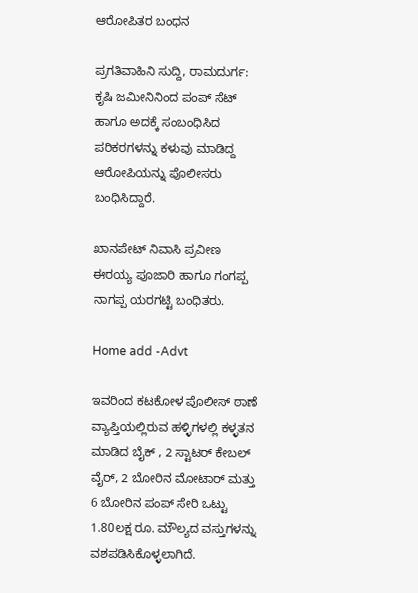ಆರೋಪಿತರ ಬಂಧನ

ಪ್ರಗತಿವಾಹಿನಿ ಸುದ್ದಿ, ರಾಮದುರ್ಗ: ಕೃಷಿ ಜಮೀನಿನಿಂದ ಪಂಪ್ ಸೆಟ್ ಹಾಗೂ ಅದಕ್ಕೆ ಸಂಬಂಧಿಸಿದ ಪರಿಕರಗಳನ್ನು ಕಳುವು ಮಾಡಿದ್ದ ಆರೋಪಿಯನ್ನು ಪೊಲೀಸರು ಬಂಧಿಸಿದ್ದಾರೆ.

ಖಾನಪೇಟ್ ನಿವಾಸಿ ಪ್ರವೀಣ ಈರಯ್ಯ ಪೂಜಾರಿ ಹಾಗೂ ಗಂಗಪ್ಪ ನಾಗಪ್ಪ ಯರಗಟ್ಟಿ ಬಂಧಿತರು.

Home add -Advt

ಇವರಿಂದ ಕಟಕೋಳ ಪೊಲೀಸ್ ಠಾಣೆ ವ್ಯಾಪ್ತಿಯಲ್ಲಿರುವ ಹಳ್ಳಿಗಳಲ್ಲಿ ಕಳ್ಳತನ ಮಾಡಿದ ಬೈಕ್ , 2 ಸ್ಟಾಟರ್ ಕೇಬಲ್ ವೈರ್, 2 ಬೋರಿನ ಮೋಟಾ‌ರ್ ಮತ್ತು 6 ಬೋರಿನ ಪಂಪ್ ಸೇರಿ ಒಟ್ಟು 1.80ಲಕ್ಷ ರೂ. ಮೌಲ್ಯದ ವಸ್ತುಗಳನ್ನು ವಶಪಡಿಸಿಕೊಳ್ಳಲಾಗಿದೆ.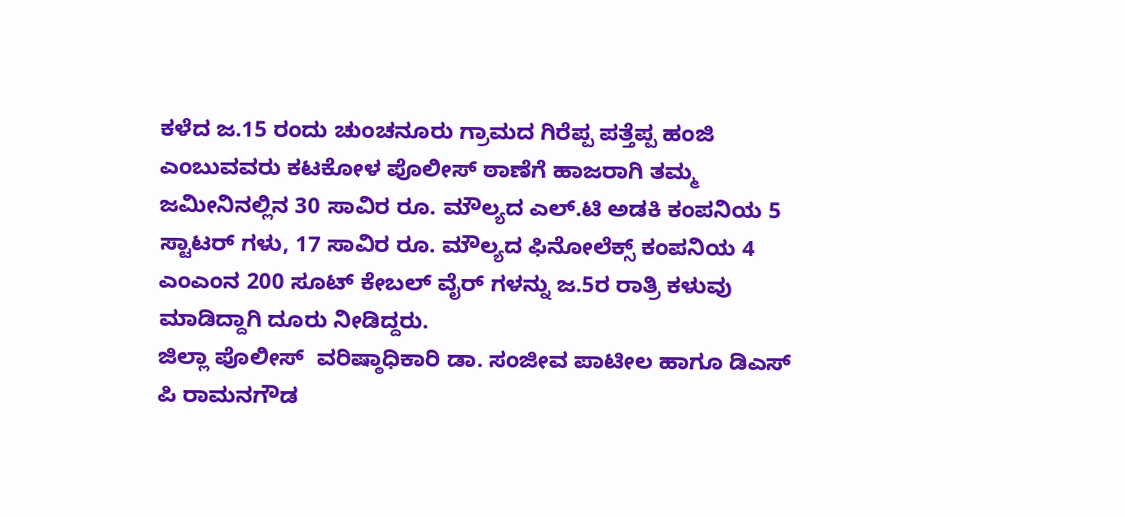ಕಳೆದ ಜ.15 ರಂದು ಚುಂಚನೂರು ಗ್ರಾಮದ ಗಿರೆಪ್ಪ ಪತ್ತೆಪ್ಪ ಹಂಜಿ ಎಂಬುವವರು ಕಟಕೋಳ ಪೊಲೀಸ್ ಠಾಣೆಗೆ ಹಾಜರಾಗಿ ತಮ್ಮ ಜಮೀನಿನಲ್ಲಿನ 30 ಸಾವಿರ ರೂ. ಮೌಲ್ಯದ ಎಲ್.ಟಿ ಅಡಕಿ ಕಂಪನಿಯ 5 ಸ್ಟಾಟರ್ ಗಳು, 17 ಸಾವಿರ ರೂ. ಮೌಲ್ಯದ ಫಿನೋಲೆಕ್ಸ್‌ ಕಂಪನಿಯ 4 ಎಂಎಂನ 200 ಸೂಟ್ ಕೇಬಲ್ ವೈರ್ ಗಳನ್ನು ಜ.5ರ ರಾತ್ರಿ ಕಳುವು ಮಾಡಿದ್ದಾಗಿ ದೂರು ನೀಡಿದ್ದರು.
ಜಿಲ್ಲಾ ಪೊಲೀಸ್  ವರಿಷ್ಠಾಧಿಕಾರಿ ಡಾ. ಸಂಜೀವ ಪಾಟೀಲ ಹಾಗೂ ಡಿಎಸ್ ಪಿ ರಾಮನಗೌಡ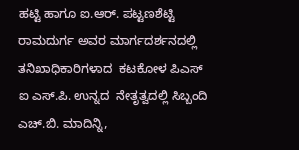ಹಟ್ಟಿ ಹಾಗೂ ಐ.ಆರ್. ಪಟ್ಟಣಶೆಟ್ಟಿ ರಾಮದುರ್ಗ ಅವರ ಮಾರ್ಗದರ್ಶನದಲ್ಲಿ ತನಿಖಾಧಿಕಾರಿಗಳಾದ  ಕಟಕೋಳ ಪಿಎಸ್ ಐ ಎಸ್.ಪಿ. ಉನ್ನದ  ನೇತೃತ್ವದಲ್ಲಿ ಸಿಬ್ಬಂದಿ ಎಚ್.ಬಿ. ಮಾದಿನ್ನಿ,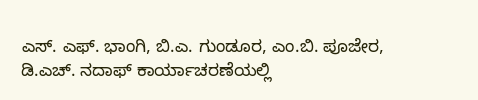ಎಸ್. ಎಫ್. ಭಾಂಗಿ, ಬಿ.ಎ. ಗುಂಡೂರ, ಎಂ.ಬಿ. ಪೂಜೇರ, ಡಿ.ಎಚ್. ನದಾಫ್ ಕಾರ್ಯಾಚರಣೆಯಲ್ಲಿ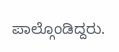ಪಾಲ್ಗೊಂಡಿದ್ದರು.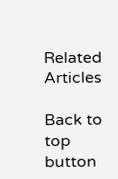Related Articles

Back to top button